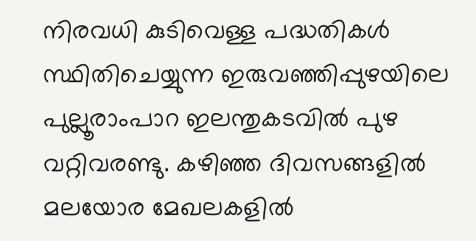നിരവധി കുടിവെള്ള പദ്ധതികൾ സ്ഥിതിചെയ്യുന്ന ഇരുവഞ്ഞിപ്പുഴയിലെ പുല്ലൂരാംപാറ ഇലന്തുകടവിൽ പുഴ വറ്റിവരണ്ടു. കഴിഞ്ഞ ദിവസങ്ങളിൽ മലയോര മേഖലകളിൽ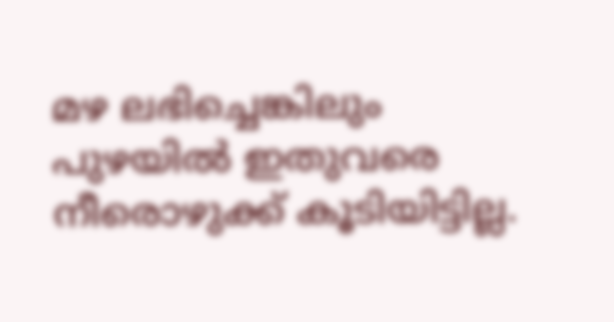മഴ ലഭിച്ചെങ്കിലും പുഴയിൽ ഇതുവരെ നീരൊഴുക്ക് കൂടിയിട്ടില്ല.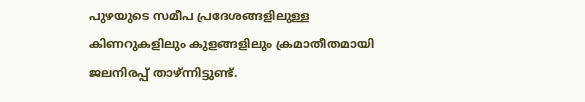പുഴയുടെ സമീപ പ്രദേശങ്ങളിലുള്ള കിണറുകളിലും കുളങ്ങളിലും ക്രമാതീതമായി ജലനിരപ്പ് താഴ്ന്നിട്ടുണ്ട്.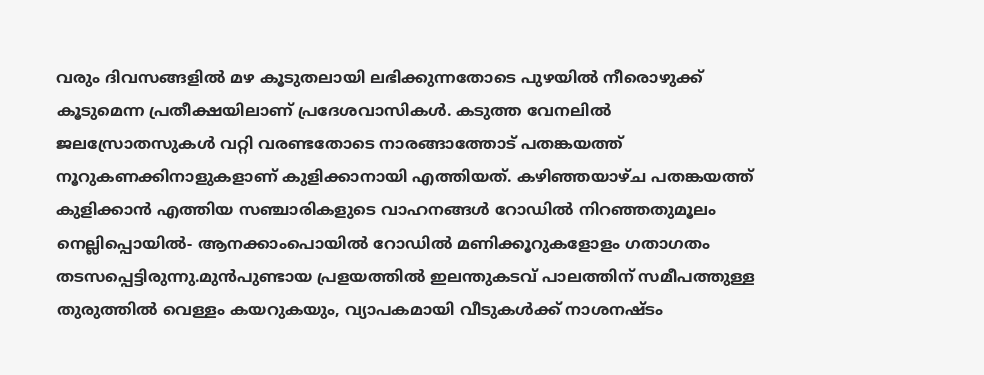വരും ദിവസങ്ങളിൽ മഴ കൂടുതലായി ലഭിക്കുന്നതോടെ പുഴയിൽ നീരൊഴുക്ക് കൂടുമെന്ന പ്രതീക്ഷയിലാണ് പ്രദേശവാസികൾ. കടുത്ത വേനലിൽ ജലസ്രോതസുകൾ വറ്റി വരണ്ടതോടെ നാരങ്ങാത്തോട് പതങ്കയത്ത് നൂറുകണക്കിനാളുകളാണ് കുളിക്കാനായി എത്തിയത്. കഴിഞ്ഞയാഴ്ച പതങ്കയത്ത് കുളിക്കാൻ എത്തിയ സഞ്ചാരികളുടെ വാഹനങ്ങൾ റോഡിൽ നിറഞ്ഞതുമൂലം നെല്ലിപ്പൊയിൽ- ആനക്കാംപൊയിൽ റോഡിൽ മണിക്കൂറുകളോളം ഗതാഗതം തടസപ്പെട്ടിരുന്നു.മുൻപുണ്ടായ പ്രളയത്തിൽ ഇലന്തുകടവ് പാലത്തിന് സമീപത്തുള്ള തുരുത്തിൽ വെള്ളം കയറുകയും, വ്യാപകമായി വീടുകൾക്ക് നാശനഷ്ടം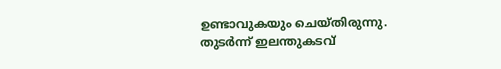ഉണ്ടാവുകയും ചെയ്തിരുന്നു. തുടർന്ന് ഇലന്തുകടവ്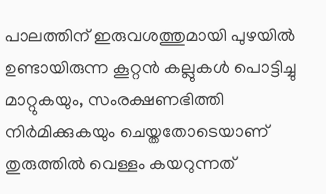പാലത്തിന് ഇരുവശത്തുമായി പുഴയിൽ ഉണ്ടായിരുന്ന കൂറ്റൻ കല്ലുകൾ പൊട്ടിച്ചു മാറ്റുകയും, സംരക്ഷണഭിത്തി നിർമിക്കുകയും ചെയ്തതോടെയാണ് തുരുത്തിൽ വെള്ളം കയറുന്നത്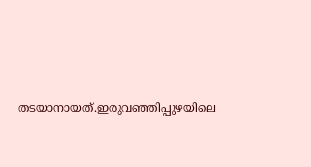തടയാനായത്.ഇരുവഞ്ഞിപ്പുഴയിലെ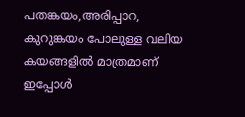പതങ്കയം,അരിപ്പാറ, കുറുങ്കയം പോലുള്ള വലിയ കയങ്ങളിൽ മാത്രമാണ് ഇപ്പോൾ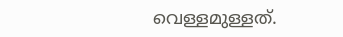വെള്ളമുള്ളത്.